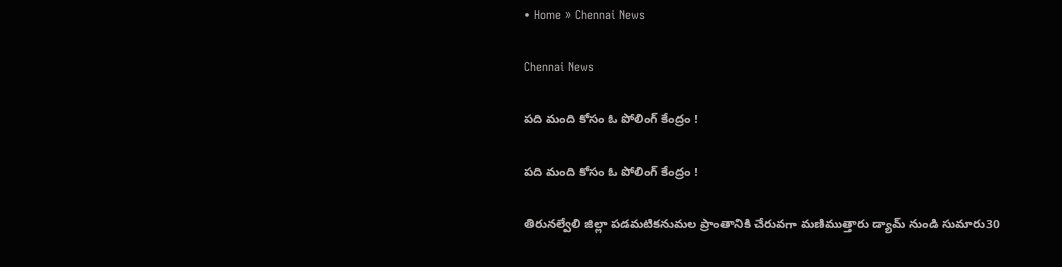• Home » Chennai News

Chennai News

పది మంది కోసం ఓ పోలింగ్‌ కేంద్రం !

పది మంది కోసం ఓ పోలింగ్‌ కేంద్రం !

తిరునల్వేలి జిల్లా పడమటికనుమల ప్రాంతానికి చేరువగా మణిముత్తారు డ్యామ్‌ నుండి సుమారు30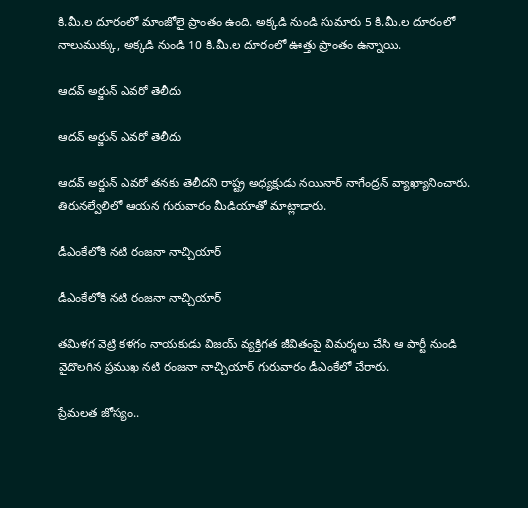కి.మీ.ల దూరంలో మాంజోలై ప్రాంతం ఉంది. అక్కడి నుండి సుమారు 5 కి.మీ.ల దూరంలో నాలుముక్కు, అక్కడి నుండి 10 కి.మీ.ల దూరంలో ఊత్తు ప్రాంతం ఉన్నాయి.

ఆదవ్‌ అర్జున్‌ ఎవరో తెలీదు

ఆదవ్‌ అర్జున్‌ ఎవరో తెలీదు

ఆదవ్‌ అర్జున్‌ ఎవరో తనకు తెలీదని రాష్ట్ర అధ్యక్షుడు నయినార్‌ నాగేంద్రన్‌ వ్యాఖ్యానించారు. తిరునల్వేలిలో ఆయన గురువారం మీడియాతో మాట్లాడారు.

డీఎంకేలోకి నటి రంజనా నాచ్చియార్‌

డీఎంకేలోకి నటి రంజనా నాచ్చియార్‌

తమిళగ వెట్రి కళగం నాయకుడు విజయ్‌ వ్యక్తిగత జీవితంపై విమర్శలు చేసి ఆ పార్టీ నుండి వైదొలగిన ప్రముఖ నటి రంజనా నాచ్చియార్‌ గురువారం డీఎంకేలో చేరారు.

ప్రేమలత జోస్యం..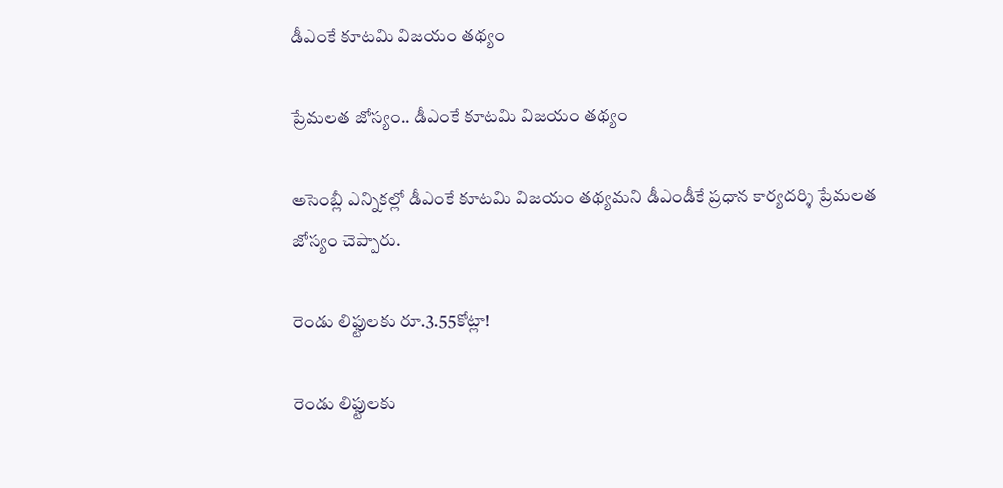డీఎంకే కూటమి విజయం తథ్యం

ప్రేమలత జోస్యం.. డీఎంకే కూటమి విజయం తథ్యం

అసెంబ్లీ ఎన్నికల్లో డీఎంకే కూటమి విజయం తథ్యమని డీఎండీకే ప్రధాన కార్యదర్శి ప్రేమలత జోస్యం చెప్పారు.

రెండు లిఫ్టులకు రూ.3.55కోట్లా!

రెండు లిఫ్టులకు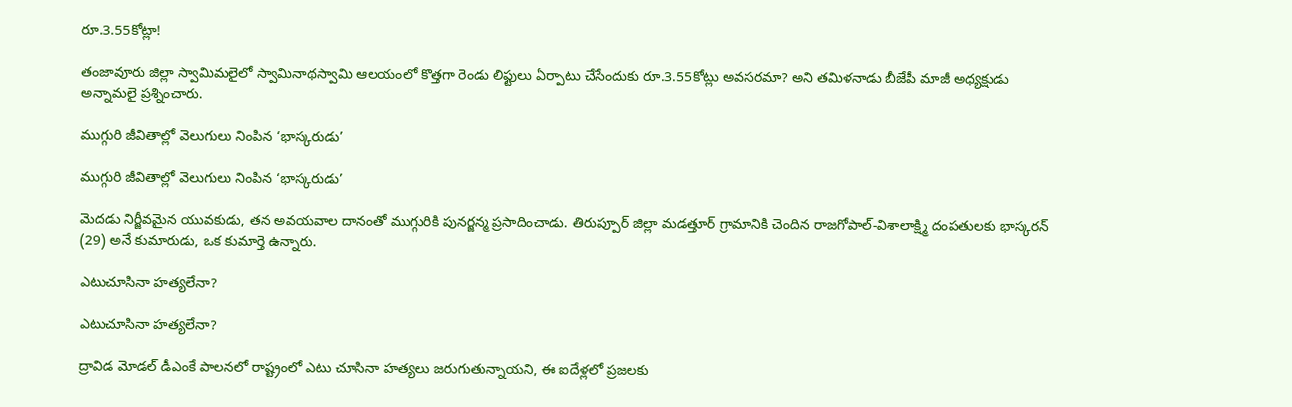రూ.3.55కోట్లా!

తంజావూరు జిల్లా స్వామిమలైలో స్వామినాథస్వామి ఆలయంలో కొత్తగా రెండు లిఫ్టులు ఏర్పాటు చేసేందుకు రూ.3.55కోట్లు అవసరమా? అని తమిళనాడు బీజేపీ మాజీ అధ్యక్షుడు అన్నామలై ప్రశ్నించారు.

ముగ్గురి జీవితాల్లో వెలుగులు నింపిన ‘భాస్కరుడు’

ముగ్గురి జీవితాల్లో వెలుగులు నింపిన ‘భాస్కరుడు’

మెదడు నిర్జీవమైన యువకుడు, తన అవయవాల దానంతో ముగ్గురికి పునర్జన్మ ప్రసాదించాడు. తిరుప్పూర్‌ జిల్లా మడత్తూర్‌ గ్రామానికి చెందిన రాజగోపాల్‌-విశాలాక్ష్మి దంపతులకు భాస్కరన్‌ (29) అనే కుమారుడు, ఒక కుమార్తె ఉన్నారు.

ఎటుచూసినా హత్యలేనా?

ఎటుచూసినా హత్యలేనా?

ద్రావిడ మోడల్‌ డీఎంకే పాలనలో రాష్ట్రంలో ఎటు చూసినా హత్యలు జరుగుతున్నాయని, ఈ ఐదేళ్లలో ప్రజలకు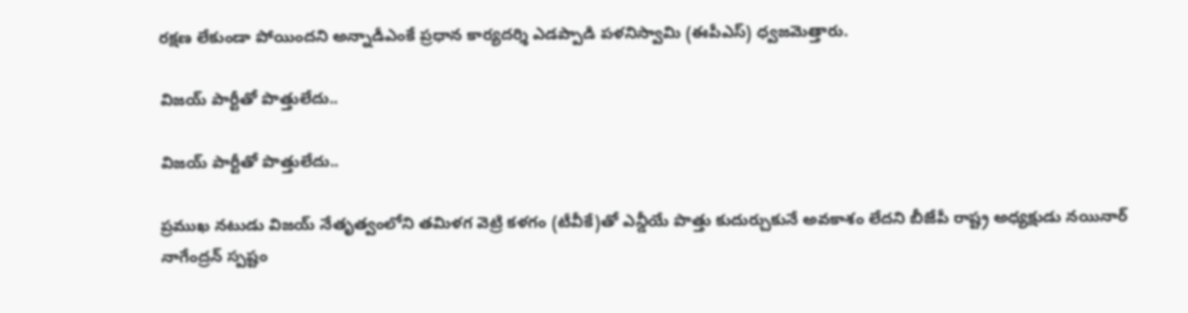రక్షణ లేకుండా పోయిందని అన్నాడీఎంకే ప్రధాన కార్యదర్శి ఎడప్పాడి పళనిస్వామి (ఈపీఎస్‌) ధ్వజమెత్తారు.

విజయ్‌ పార్టీతో పొత్తులేదు..

విజయ్‌ పార్టీతో పొత్తులేదు..

ప్రముఖ నటుడు విజయ్‌ నేతృత్వంలోని తమిళగ వెట్రి కళగం (టీవీకే)తో ఎన్డీయే పొత్తు కుదుర్చుకునే అవకాశం లేదని బీజేపీ రాష్ట్ర అధ్యక్షుడు నయినార్‌ నాగేంద్రన్‌ స్పష్టం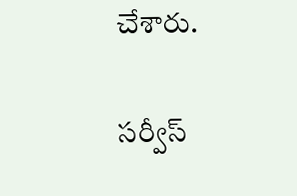చేశారు.

సర్వీస్‌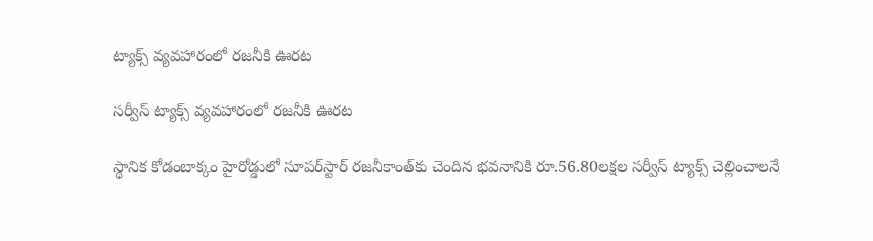ట్యాక్స్‌ వ్యవహారంలో రజనీకి ఊరట

సర్వీస్‌ ట్యాక్స్‌ వ్యవహారంలో రజనీకి ఊరట

స్థానిక కోడంబాక్కం హైరోడ్డులో సూపర్‌స్టార్‌ రజనీకాంత్‌కు చెందిన భవనానికి రూ.56.80లక్షల సర్వీస్‌ ట్యాక్స్‌ చెల్లించాలనే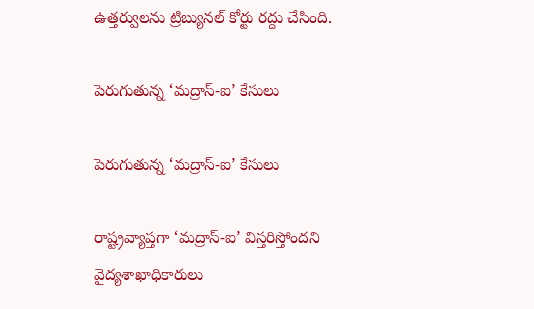ఉత్తర్వులను ట్రిబ్యునల్‌ కోర్టు రద్దు చేసింది.

పెరుగుతున్న ‘మద్రాస్-ఐ’ కేసులు

పెరుగుతున్న ‘మద్రాస్-ఐ’ కేసులు

రాష్ట్రవ్యాప్తగా ‘మద్రాస్-ఐ’ విస్తరిస్తోందని వైద్యశాఖాధికారులు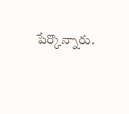పేర్కొన్నారు.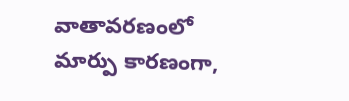వాతావరణంలో మార్పు కారణంగా,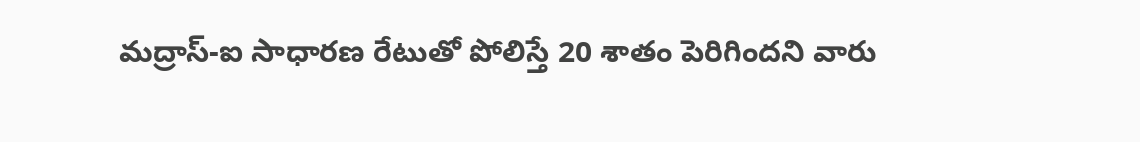మద్రాస్-ఐ సాధారణ రేటుతో పోలిస్తే 20 శాతం పెరిగిందని వారు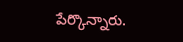పేర్కొన్నారు.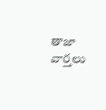తాజా వార్తలు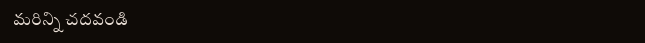మరిన్ని చదవండి